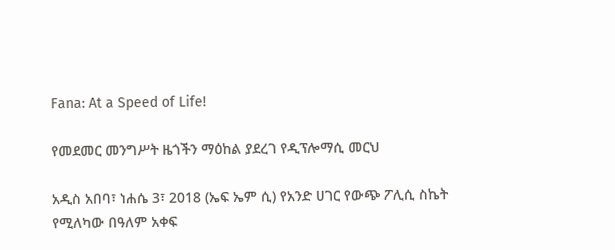Fana: At a Speed of Life!

የመደመር መንግሥት ዜጎችን ማዕከል ያደረገ የዲፕሎማሲ መርህ

አዲስ አበባ፣ ነሐሴ 3፣ 2018 (ኤፍ ኤም ሲ) የአንድ ሀገር የውጭ ፖሊሲ ስኬት የሚለካው በዓለም አቀፍ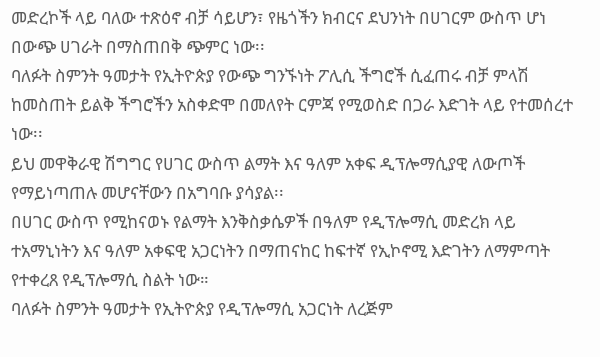መድረኮች ላይ ባለው ተጽዕኖ ብቻ ሳይሆን፣ የዜጎችን ክብርና ደህንነት በሀገርም ውስጥ ሆነ በውጭ ሀገራት በማስጠበቅ ጭምር ነው፡፡
ባለፉት ስምንት ዓመታት የኢትዮጵያ የውጭ ግንኙነት ፖሊሲ ችግሮች ሲፈጠሩ ብቻ ምላሽ ከመስጠት ይልቅ ችግሮችን አስቀድሞ በመለየት ርምጃ የሚወስድ በጋራ እድገት ላይ የተመሰረተ ነው፡፡
ይህ መዋቅራዊ ሽግግር የሀገር ውስጥ ልማት እና ዓለም አቀፍ ዲፕሎማሲያዊ ለውጦች የማይነጣጠሉ መሆናቸውን በአግባቡ ያሳያል፡፡
በሀገር ውስጥ የሚከናወኑ የልማት እንቅስቃሴዎች በዓለም የዲፕሎማሲ መድረክ ላይ ተአማኒነትን እና ዓለም አቀፍዊ አጋርነትን በማጠናከር ከፍተኛ የኢኮኖሚ እድገትን ለማምጣት የተቀረጸ የዲፕሎማሲ ስልት ነው።
ባለፉት ስምንት ዓመታት የኢትዮጵያ የዲፕሎማሲ አጋርነት ለረጅም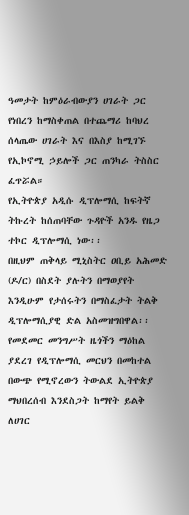ዓመታት ከምዕራብውያን ሀገራት ጋር የነበረን ከማስቀጠል በተጨማሪ ከባህረ ሰላጤው ሀገራት እና በእስያ ከሚገኙ የኢኮኖሚ ኃይሎች ጋር ጠንካራ ትስስር ፈጥሯል።
የኢትዮጵያ አዲሱ ዲፕሎማሲ ከፍትኛ ትኩረት ከሰጠባቸው ጉዳዮች አንዱ የዜጋ ተኮር ዲፕሎማሲ ነው፡፡
በዚህም ጠቅላይ ሚኒስትር ዐቢይ አሕመድ (ዶ/ር) በስደት ያሉትን በማወያየት እንዲሁም የታሰሩትን በማስፈታት ትልቅ ዲፕሎማሲያዊ ድል አስመዝግበዋል፡፡
የመደመር መንግሥት ዜጎችን ማዕከል ያደረገ የዲፕሎማሲ መርህን በመከተል በውጭ የሚኖረውን ትውልደ ኢትዮጵያ ማህበረሰብ እንደስጋት ከማየት ይልቅ ለሀገር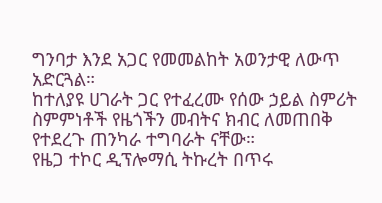ግንባታ እንደ አጋር የመመልከት አወንታዊ ለውጥ አድርጓል።
ከተለያዩ ሀገራት ጋር የተፈረሙ የሰው ኃይል ስምሪት ስምምነቶች የዜጎችን መብትና ክብር ለመጠበቅ የተደረጉ ጠንካራ ተግባራት ናቸው።
የዜጋ ተኮር ዲፕሎማሲ ትኩረት በጥሩ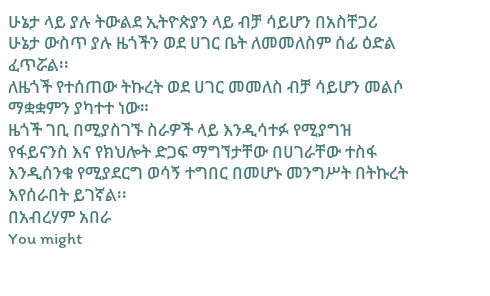ሁኔታ ላይ ያሉ ትውልደ ኢትዮጵያን ላይ ብቻ ሳይሆን በአስቸጋሪ ሁኔታ ውስጥ ያሉ ዜጎችን ወደ ሀገር ቤት ለመመለስም ሰፊ ዕድል ፈጥሯል፡፡
ለዜጎች የተሰጠው ትኩረት ወደ ሀገር መመለስ ብቻ ሳይሆን መልሶ ማቋቋምን ያካተተ ነው።
ዜጎች ገቢ በሚያስገኙ ስራዎች ላይ እንዲሳተፉ የሚያግዝ የፋይናንስ እና የክህሎት ድጋፍ ማግኘታቸው በሀገራቸው ተስፋ እንዲሰንቁ የሚያደርግ ወሳኝ ተግበር በመሆኑ መንግሥት በትኩረት እየሰራበት ይገኛል፡፡
በአብረሃም አበራ
You might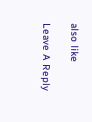also like

Leave A Reply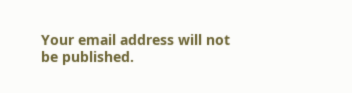Your email address will not be published.